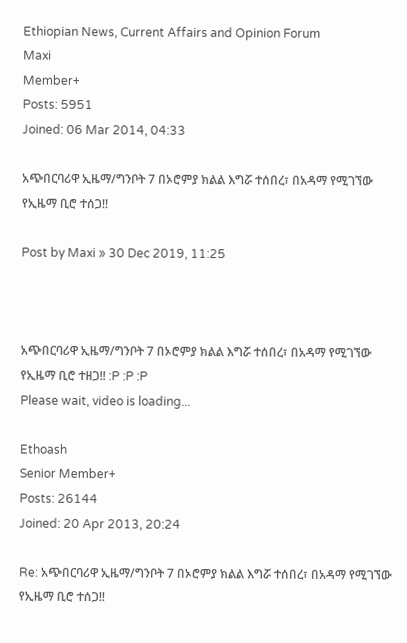Ethiopian News, Current Affairs and Opinion Forum
Maxi
Member+
Posts: 5951
Joined: 06 Mar 2014, 04:33

አጭበርባሪዋ ኢዜማ/ግንቦት 7 በኦሮምያ ክልል እግሯ ተሰበረ፣ በአዳማ የሚገኘው የኢዜማ ቢሮ ተሰጋ!!

Post by Maxi » 30 Dec 2019, 11:25



አጭበርባሪዋ ኢዜማ/ግንቦት 7 በኦሮምያ ክልል እግሯ ተሰበረ፣ በአዳማ የሚገኘው የኢዜማ ቢሮ ተዘጋ!! :P :P :P
Please wait, video is loading...

Ethoash
Senior Member+
Posts: 26144
Joined: 20 Apr 2013, 20:24

Re: አጭበርባሪዋ ኢዜማ/ግንቦት 7 በኦሮምያ ክልል እግሯ ተሰበረ፣ በአዳማ የሚገኘው የኢዜማ ቢሮ ተሰጋ!!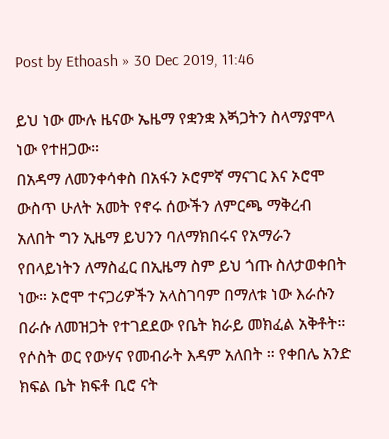Post by Ethoash » 30 Dec 2019, 11:46

ይህ ነው ሙሉ ዜናው ኤዜማ የቋንቋ እጝጋትን ስላማያሞላ ነው የተዘጋው።
በአዳማ ለመንቀሳቀስ በአፋን ኦሮምኛ ማናገር እና ኦሮሞ ውስጥ ሁለት አመት የኖሩ ሰውችን ለምርጫ ማቅረብ አለበት ግን ኢዜማ ይህንን ባለማክበሩና የአማራን የበላይነትን ለማስፈር በኢዜማ ስም ይህ ጎጡ ስለታወቀበት ነው። ኦሮሞ ተናጋሪዎችን አላስገባም በማለቱ ነው እራሱን በራሱ ለመዝጋት የተገደደው የቤት ክራይ መክፈል አቅቶት። የሶስት ወር የውሃና የመብራት እዳም አለበት ። የቀበሌ አንድ ክፍል ቤት ክፍቶ ቢሮ ናት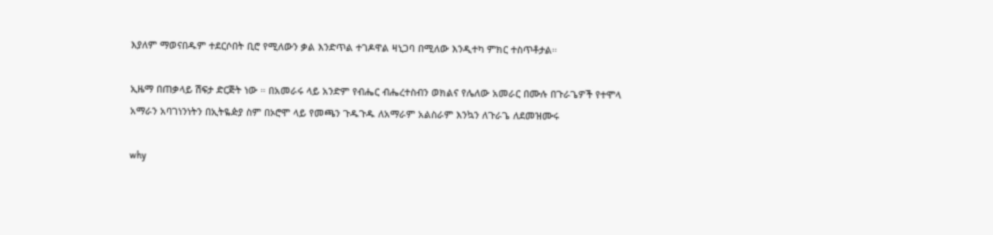እያለም ማወናበዱም ተደርሶበት ቢሮ የሚለውን ቃል እንድጥል ተገዶዋል ዛኒጋባ በሚለው እንዲተካ ምክር ተስጥቶታል።

ኢዜማ በጠቃላይ ሽፍታ ድርጅት ነው ። በአመራሩ ላይ አንድም የብሔር ብሔረተስብን ወክልና የሌለው አመራር በሙሉ በጉራጌዎች የተሞላ አማራን አባገነንነትን በኢትዬዽያ ስም በኦሮሞ ላይ የመጫን ጉዱጉዱ ለአማራም አልስራም እንኳን ለጉራጌ ለደመዝሙሩ

why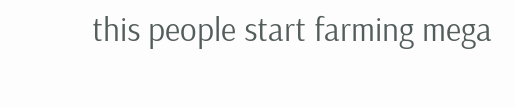this people start farming mega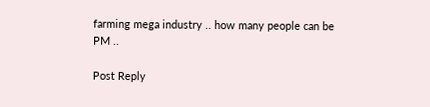farming mega industry .. how many people can be PM ..

Post Reply